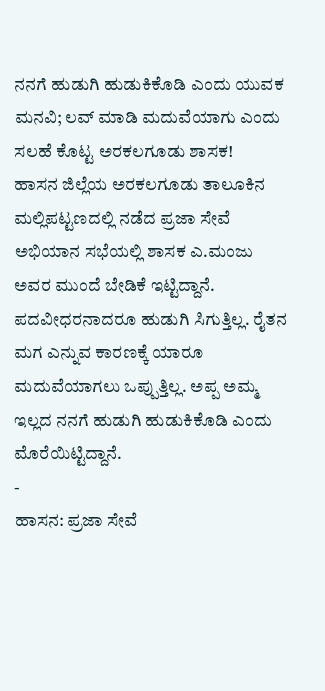ನನಗೆ ಹುಡುಗಿ ಹುಡುಕಿಕೊಡಿ ಎಂದು ಯುವಕ ಮನವಿ; ಲವ್ ಮಾಡಿ ಮದುವೆಯಾಗು ಎಂದು ಸಲಹೆ ಕೊಟ್ಟ ಅರಕಲಗೂಡು ಶಾಸಕ!
ಹಾಸನ ಜಿಲ್ಲೆಯ ಅರಕಲಗೂಡು ತಾಲೂಕಿನ ಮಲ್ಲಿಪಟ್ಟಣದಲ್ಲಿ ನಡೆದ ಪ್ರಜಾ ಸೇವೆ ಅಭಿಯಾನ ಸಭೆಯಲ್ಲಿ ಶಾಸಕ ಎ.ಮಂಜು ಅವರ ಮುಂದೆ ಬೇಡಿಕೆ ಇಟ್ಟಿದ್ದಾನೆ. ಪದವೀಧರನಾದರೂ ಹುಡುಗಿ ಸಿಗುತ್ತಿಲ್ಲ. ರೈತನ ಮಗ ಎನ್ನುವ ಕಾರಣಕ್ಕೆ ಯಾರೂ ಮದುವೆಯಾಗಲು ಒಪ್ಪುತ್ತಿಲ್ಲ. ಅಪ್ಪ ಅಮ್ಮ ಇಲ್ಲದ ನನಗೆ ಹುಡುಗಿ ಹುಡುಕಿಕೊಡಿ ಎಂದು ಮೊರೆಯಿಟ್ಟಿದ್ದಾನೆ.
-
ಹಾಸನ: ಪ್ರಜಾ ಸೇವೆ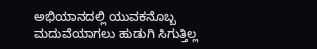ಅಭಿಯಾನದಲ್ಲಿ ಯುವಕನೊಬ್ಬ ಮದುವೆಯಾಗಲು ಹುಡುಗಿ ಸಿಗುತ್ತಿಲ್ಲ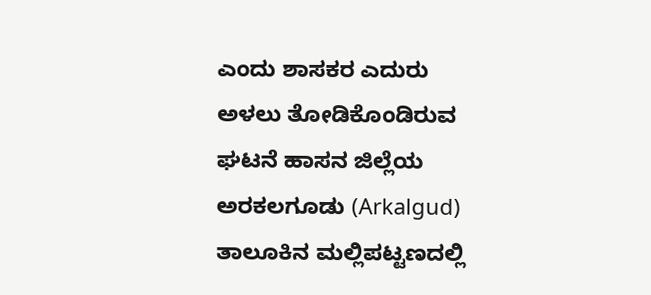ಎಂದು ಶಾಸಕರ ಎದುರು ಅಳಲು ತೋಡಿಕೊಂಡಿರುವ ಘಟನೆ ಹಾಸನ ಜಿಲ್ಲೆಯ ಅರಕಲಗೂಡು (Arkalgud) ತಾಲೂಕಿನ ಮಲ್ಲಿಪಟ್ಟಣದಲ್ಲಿ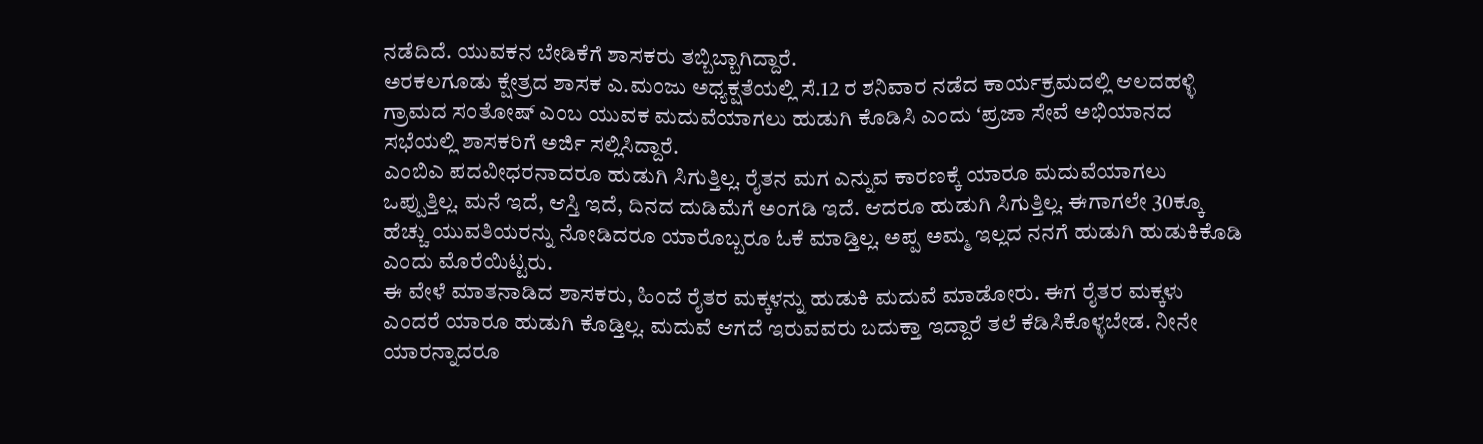ನಡೆದಿದೆ. ಯುವಕನ ಬೇಡಿಕೆಗೆ ಶಾಸಕರು ತಬ್ಬಿಬ್ಬಾಗಿದ್ದಾರೆ.
ಅರಕಲಗೂಡು ಕ್ಷೇತ್ರದ ಶಾಸಕ ಎ.ಮಂಜು ಅಧ್ಯಕ್ಷತೆಯಲ್ಲಿ ಸೆ.12 ರ ಶನಿವಾರ ನಡೆದ ಕಾರ್ಯಕ್ರಮದಲ್ಲಿ ಆಲದಹಳ್ಳಿ ಗ್ರಾಮದ ಸಂತೋಷ್ ಎಂಬ ಯುವಕ ಮದುವೆಯಾಗಲು ಹುಡುಗಿ ಕೊಡಿಸಿ ಎಂದು ʻಪ್ರಜಾ ಸೇವೆ ಅಭಿಯಾನದ ಸಭೆಯಲ್ಲಿ ಶಾಸಕರಿಗೆ ಅರ್ಜಿ ಸಲ್ಲಿಸಿದ್ದಾರೆ.
ಎಂಬಿಎ ಪದವೀಧರನಾದರೂ ಹುಡುಗಿ ಸಿಗುತ್ತಿಲ್ಲ. ರೈತನ ಮಗ ಎನ್ನುವ ಕಾರಣಕ್ಕೆ ಯಾರೂ ಮದುವೆಯಾಗಲು ಒಪ್ಪುತ್ತಿಲ್ಲ. ಮನೆ ಇದೆ, ಆಸ್ತಿ ಇದೆ, ದಿನದ ದುಡಿಮೆಗೆ ಅಂಗಡಿ ಇದೆ. ಆದರೂ ಹುಡುಗಿ ಸಿಗುತ್ತಿಲ್ಲ. ಈಗಾಗಲೇ 30ಕ್ಕೂ ಹೆಚ್ಚು ಯುವತಿಯರನ್ನು ನೋಡಿದರೂ ಯಾರೊಬ್ಬರೂ ಓಕೆ ಮಾಡ್ತಿಲ್ಲ. ಅಪ್ಪ ಅಮ್ಮ ಇಲ್ಲದ ನನಗೆ ಹುಡುಗಿ ಹುಡುಕಿಕೊಡಿ ಎಂದು ಮೊರೆಯಿಟ್ಟರು.
ಈ ವೇಳೆ ಮಾತನಾಡಿದ ಶಾಸಕರು, ಹಿಂದೆ ರೈತರ ಮಕ್ಕಳನ್ನು ಹುಡುಕಿ ಮದುವೆ ಮಾಡೋರು. ಈಗ ರೈತರ ಮಕ್ಕಳು ಎಂದರೆ ಯಾರೂ ಹುಡುಗಿ ಕೊಡ್ತಿಲ್ಲ. ಮದುವೆ ಆಗದೆ ಇರುವವರು ಬದುಕ್ತಾ ಇದ್ದಾರೆ ತಲೆ ಕೆಡಿಸಿಕೊಳ್ಳಬೇಡ. ನೀನೇ ಯಾರನ್ನಾದರೂ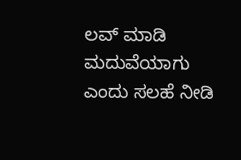ಲವ್ ಮಾಡಿ ಮದುವೆಯಾಗು ಎಂದು ಸಲಹೆ ನೀಡಿ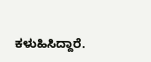ಕಳುಹಿಸಿದ್ದಾರೆ.